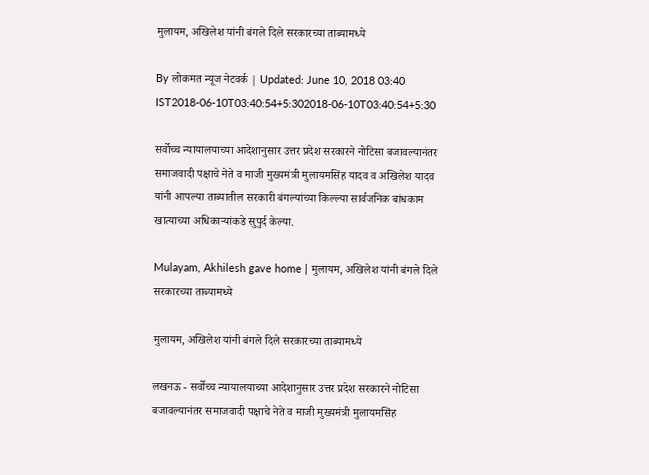मुलायम, अखिलेश यांनी बंगले दिले सरकारच्या ताब्यामध्ये

By लोकमत न्यूज नेटवर्क | Updated: June 10, 2018 03:40 IST2018-06-10T03:40:54+5:302018-06-10T03:40:54+5:30

सर्वोच्च न्यायालयाच्या आदेशानुसार उत्तर प्रदेश सरकारने नोटिसा बजावल्यानंतर समाजवादी पक्षाचे नेते व माजी मुख्यमंत्री मुलायमसिंह यादव व अखिलेश यादव यांनी आपल्या ताब्यातील सरकारी बंगल्यांच्या किल्ल्या सार्वजनिक बांधकाम खात्याच्या अधिकाऱ्यांकडे सुपुर्द केल्या.

Mulayam, Akhilesh gave home | मुलायम, अखिलेश यांनी बंगले दिले सरकारच्या ताब्यामध्ये

मुलायम, अखिलेश यांनी बंगले दिले सरकारच्या ताब्यामध्ये

लखनऊ - सर्वोच्च न्यायालयाच्या आदेशानुसार उत्तर प्रदेश सरकारने नोटिसा बजावल्यानंतर समाजवादी पक्षाचे नेते व माजी मुख्यमंत्री मुलायमसिंह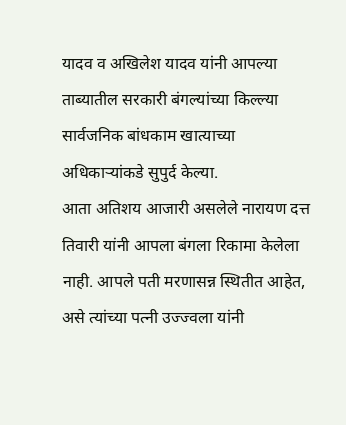यादव व अखिलेश यादव यांनी आपल्या ताब्यातील सरकारी बंगल्यांच्या किल्ल्या सार्वजनिक बांधकाम खात्याच्या अधिकाऱ्यांकडे सुपुर्द केल्या.
आता अतिशय आजारी असलेले नारायण दत्त तिवारी यांनी आपला बंगला रिकामा केलेला नाही. आपले पती मरणासन्न स्थितीत आहेत, असे त्यांच्या पत्नी उज्ज्वला यांनी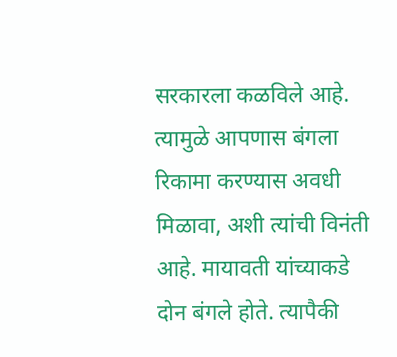सरकारला कळविले आहे. त्यामुळे आपणास बंगला रिकामा करण्यास अवधी मिळावा, अशी त्यांची विनंती आहे. मायावती यांच्याकडे दोन बंगले होते. त्यापैकी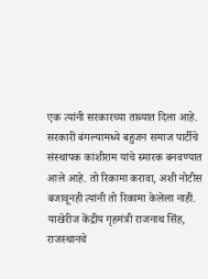एक त्यांनी सरकारच्या ताब्यात दिला आहे. सरकारी बंगल्यामध्ये बहुजन समाज पार्टीचे संस्थापक कांशीराम यांचे स्मारक बनवण्यात आले आहे. तो रिकामा करावा, अशी नोटीस बजावूनही त्यांनी तो रिकामा केलेला नाही. याखेरीज केंद्रीय गृहमंत्री राजनाथ सिंह, राजस्थानचे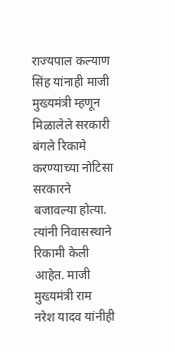राज्यपाल कल्याण सिंह यांनाही माजी मुख्यमंत्री म्हणून मिळालेले सरकारी बंगले रिकामे करण्याच्या नोटिसा सरकारने बजावल्या होत्या. त्यांनी निवासस्थाने रिकामी केली आहेत. माजी मुख्यमंत्री राम नरेश यादव यांनीही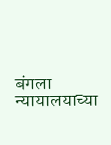बंगला न्यायालयाच्या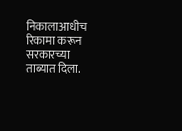निकालाआधीच रिकामा करून सरकारच्या ताब्यात दिला.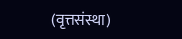(वृत्तसंस्था)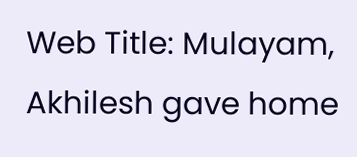Web Title: Mulayam, Akhilesh gave home